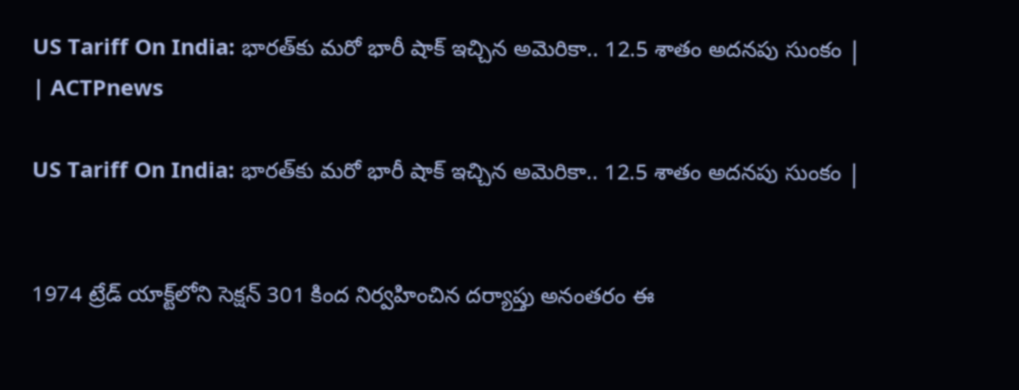US Tariff On India: భారత్‌కు మరో భారీ షాక్ ఇచ్చిన అమెరికా.. 12.5 శాతం అదనపు సుంకం | | ACTPnews

US Tariff On India: భారత్‌కు మరో భారీ షాక్ ఇచ్చిన అమెరికా.. 12.5 శాతం అదనపు సుంకం |


1974 ట్రేడ్ యాక్ట్‌లోని సెక్షన్ 301 కింద నిర్వహించిన దర్యాప్తు అనంతరం ఈ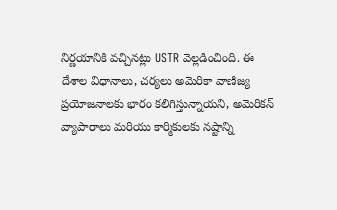నిర్ణయానికి వచ్చినట్లు USTR వెల్లడించింది. ఈ దేశాల విధానాలు, చర్యలు అమెరికా వాణిజ్య ప్రయోజనాలకు భారం కలిగిస్తున్నాయని, అమెరికన్ వ్యాపారాలు మరియు కార్మికులకు నష్టాన్ని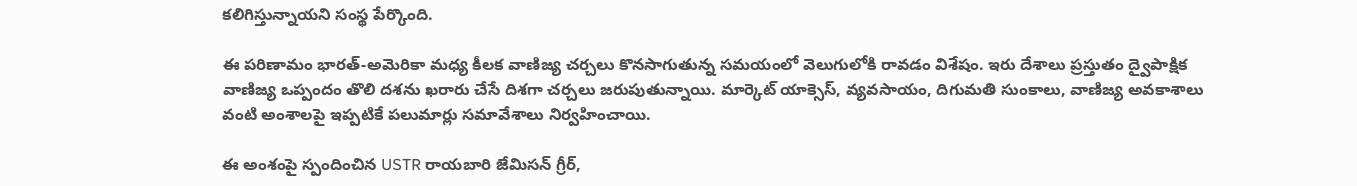కలిగిస్తున్నాయని సంస్థ పేర్కొంది.

ఈ పరిణామం భారత్-అమెరికా మధ్య కీలక వాణిజ్య చర్చలు కొనసాగుతున్న సమయంలో వెలుగులోకి రావడం విశేషం. ఇరు దేశాలు ప్రస్తుతం ద్వైపాక్షిక వాణిజ్య ఒప్పందం తొలి దశను ఖరారు చేసే దిశగా చర్చలు జరుపుతున్నాయి. మార్కెట్ యాక్సెస్, వ్యవసాయం, దిగుమతి సుంకాలు, వాణిజ్య అవకాశాలు వంటి అంశాలపై ఇప్పటికే పలుమార్లు సమావేశాలు నిర్వహించాయి.

ఈ అంశంపై స్పందించిన USTR రాయబారి జేమిసన్ గ్రీర్,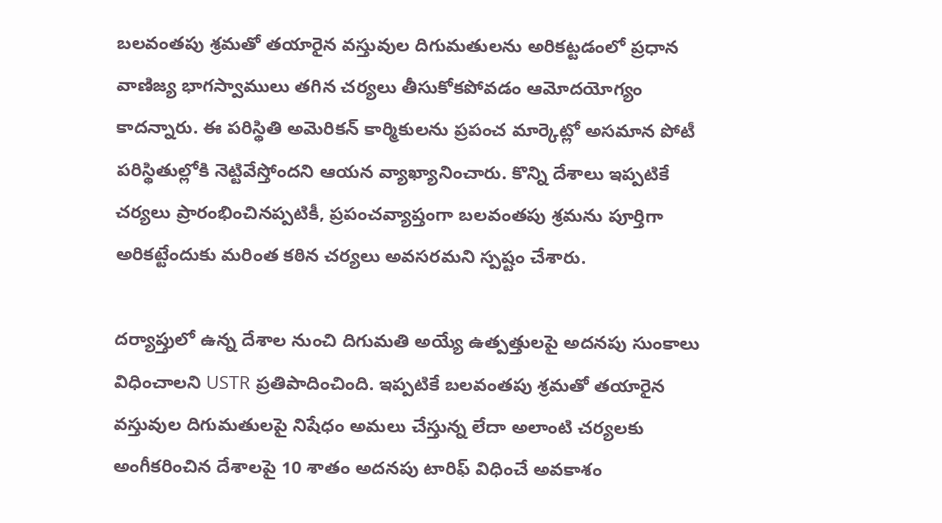బలవంతపు శ్రమతో తయారైన వస్తువుల దిగుమతులను అరికట్టడంలో ప్రధాన వాణిజ్య భాగస్వాములు తగిన చర్యలు తీసుకోకపోవడం ఆమోదయోగ్యం కాదన్నారు. ఈ పరిస్థితి అమెరికన్ కార్మికులను ప్రపంచ మార్కెట్లో అసమాన పోటీ పరిస్థితుల్లోకి నెట్టివేస్తోందని ఆయన వ్యాఖ్యానించారు. కొన్ని దేశాలు ఇప్పటికే చర్యలు ప్రారంభించినప్పటికీ, ప్రపంచవ్యాప్తంగా బలవంతపు శ్రమను పూర్తిగా అరికట్టేందుకు మరింత కఠిన చర్యలు అవసరమని స్పష్టం చేశారు.

దర్యాప్తులో ఉన్న దేశాల నుంచి దిగుమతి అయ్యే ఉత్పత్తులపై అదనపు సుంకాలు విధించాలని USTR ప్రతిపాదించింది. ఇప్పటికే బలవంతపు శ్రమతో తయారైన వస్తువుల దిగుమతులపై నిషేధం అమలు చేస్తున్న లేదా అలాంటి చర్యలకు అంగీకరించిన దేశాలపై 10 శాతం అదనపు టారిఫ్ విధించే అవకాశం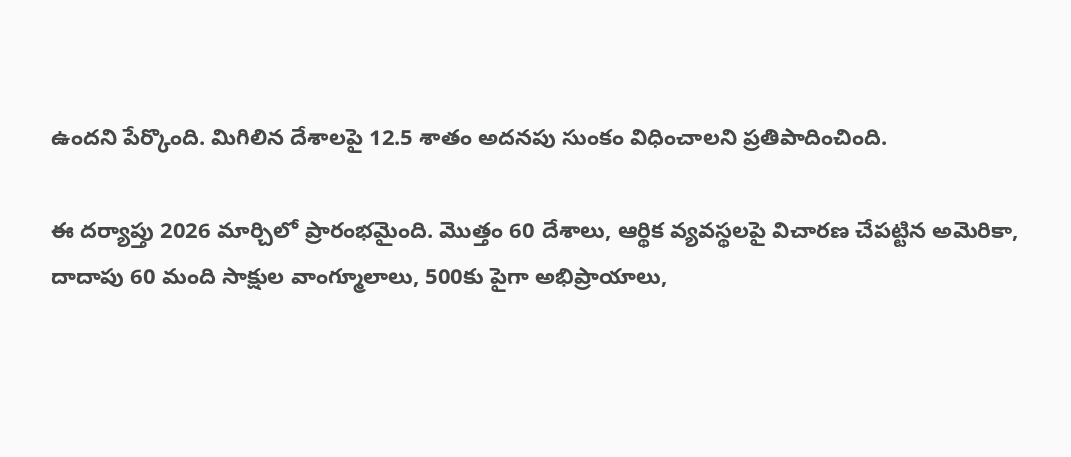ఉందని పేర్కొంది. మిగిలిన దేశాలపై 12.5 శాతం అదనపు సుంకం విధించాలని ప్రతిపాదించింది.

ఈ దర్యాప్తు 2026 మార్చిలో ప్రారంభమైంది. మొత్తం 60 దేశాలు, ఆర్థిక వ్యవస్థలపై విచారణ చేపట్టిన అమెరికా, దాదాపు 60 మంది సాక్షుల వాంగ్మూలాలు, 500కు పైగా అభిప్రాయాలు,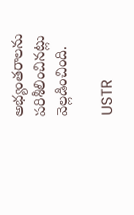అభ్యంతరాలను పరిశీలించినట్లు వెల్లడించింది.

USTR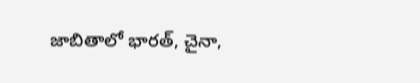జాబితాలో భారత్, చైనా,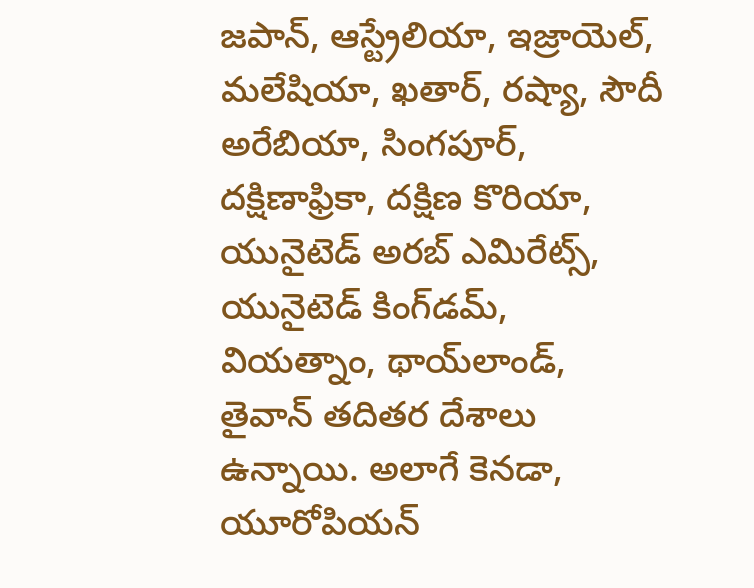జపాన్, ఆస్ట్రేలియా, ఇజ్రాయెల్, మలేషియా, ఖతార్, రష్యా, సౌదీ అరేబియా, సింగపూర్, దక్షిణాఫ్రికా, దక్షిణ కొరియా, యునైటెడ్ అరబ్ ఎమిరేట్స్, యునైటెడ్ కింగ్‌డమ్, వియత్నాం, థాయ్‌లాండ్, తైవాన్ తదితర దేశాలు ఉన్నాయి. అలాగే కెనడా, యూరోపియన్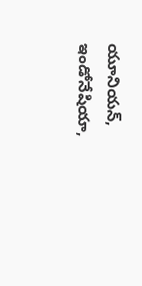యూనియన్, ఇండోనేషియా,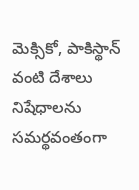మెక్సికో, పాకిస్థాన్ వంటి దేశాలు నిషేధాలను సమర్థవంతంగా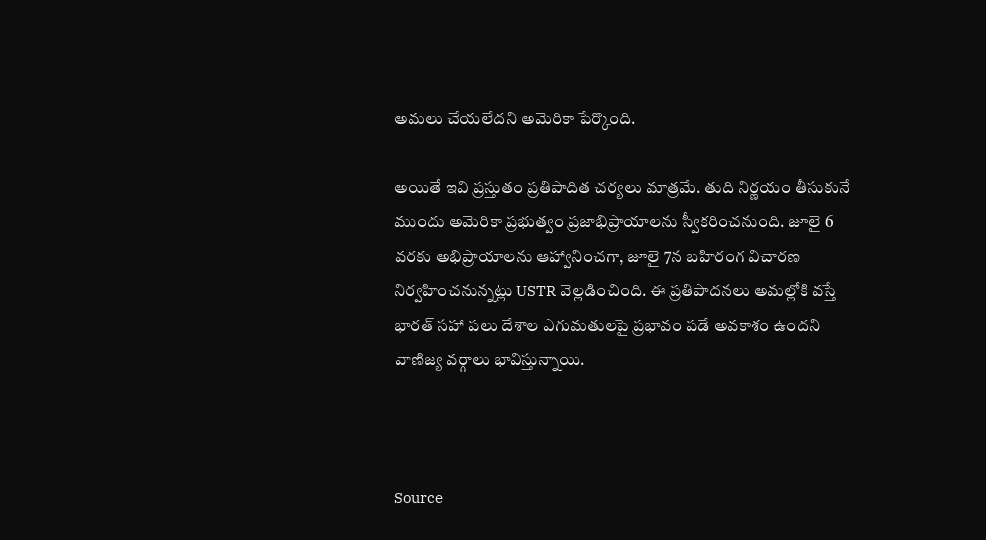అమలు చేయలేదని అమెరికా పేర్కొంది.

అయితే ఇవి ప్రస్తుతం ప్రతిపాదిత చర్యలు మాత్రమే. తుది నిర్ణయం తీసుకునే ముందు అమెరికా ప్రభుత్వం ప్రజాభిప్రాయాలను స్వీకరించనుంది. జూలై 6 వరకు అభిప్రాయాలను ఆహ్వానించగా, జూలై 7న బహిరంగ విచారణ నిర్వహించనున్నట్లు USTR వెల్లడించింది. ఈ ప్రతిపాదనలు అమల్లోకి వస్తే భారత్ సహా పలు దేశాల ఎగుమతులపై ప్రభావం పడే అవకాశం ఉందని వాణిజ్య వర్గాలు భావిస్తున్నాయి.



Source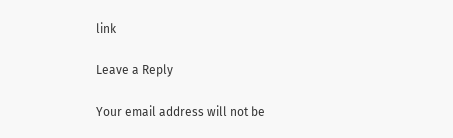link

Leave a Reply

Your email address will not be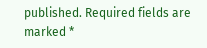published. Required fields are marked *